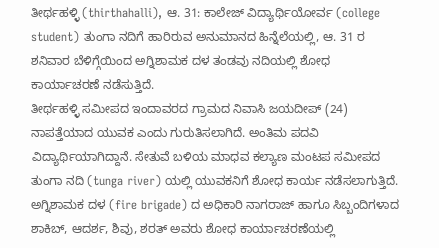ತೀರ್ಥಹಳ್ಳಿ (thirthahalli), ಆ. 31: ಕಾಲೇಜ್ ವಿದ್ಯಾರ್ಥಿಯೋರ್ವ (college student) ತುಂಗಾ ನದಿಗೆ ಹಾರಿರುವ ಅನುಮಾನದ ಹಿನ್ನೆಲೆಯಲ್ಲಿ, ಆ. 31 ರ ಶನಿವಾರ ಬೆಳಿಗ್ಗೆಯಿಂದ ಅಗ್ನಿಶಾಮಕ ದಳ ತಂಡವು ನದಿಯಲ್ಲಿ ಶೋಧ ಕಾರ್ಯಾಚರಣೆ ನಡೆಸುತ್ತಿದೆ.
ತೀರ್ಥಹಳ್ಳಿ ಸಮೀಪದ ಇಂದಾವರದ ಗ್ರಾಮದ ನಿವಾಸಿ ಜಯದೀಪ್ (24) ನಾಪತ್ತೆಯಾದ ಯುವಕ ಎಂದು ಗುರುತಿಸಲಾಗಿದೆ. ಅಂತಿಮ ಪದವಿ ವಿದ್ಯಾರ್ಥಿಯಾಗಿದ್ದಾನೆ. ಸೇತುವೆ ಬಳಿಯ ಮಾಧವ ಕಲ್ಯಾಣ ಮಂಟಪ ಸಮೀಪದ ತುಂಗಾ ನದಿ (tunga river) ಯಲ್ಲಿ ಯುವಕನಿಗೆ ಶೋಧ ಕಾರ್ಯ ನಡೆಸಲಾಗುತ್ತಿದೆ.
ಅಗ್ನಿಶಾಮಕ ದಳ (fire brigade) ದ ಅಧಿಕಾರಿ ನಾಗರಾಜ್ ಹಾಗೂ ಸಿಬ್ಬಂದಿಗಳಾದ ಶಾಕಿಬ್, ಆದರ್ಶ, ಶಿವು, ಶರತ್ ಅವರು ಶೋಧ ಕಾರ್ಯಾಚರಣೆಯಲ್ಲಿ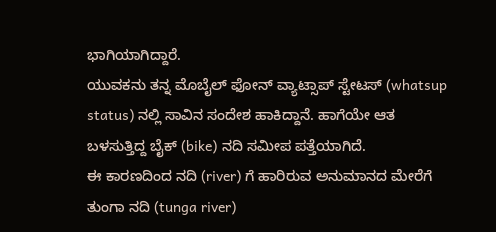ಭಾಗಿಯಾಗಿದ್ದಾರೆ.
ಯುವಕನು ತನ್ನ ಮೊಬೈಲ್ ಫೋನ್ ವ್ಯಾಟ್ಸಾಪ್ ಸ್ಟೇಟಸ್ (whatsup status) ನಲ್ಲಿ ಸಾವಿನ ಸಂದೇಶ ಹಾಕಿದ್ದಾನೆ. ಹಾಗೆಯೇ ಆತ ಬಳಸುತ್ತಿದ್ದ ಬೈಕ್ (bike) ನದಿ ಸಮೀಪ ಪತ್ತೆಯಾಗಿದೆ.
ಈ ಕಾರಣದಿಂದ ನದಿ (river) ಗೆ ಹಾರಿರುವ ಅನುಮಾನದ ಮೇರೆಗೆ ತುಂಗಾ ನದಿ (tunga river)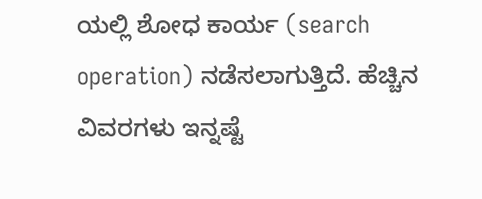ಯಲ್ಲಿ ಶೋಧ ಕಾರ್ಯ (search operation) ನಡೆಸಲಾಗುತ್ತಿದೆ. ಹೆಚ್ಚಿನ ವಿವರಗಳು ಇನ್ನಷ್ಟೆ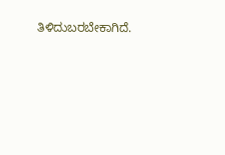ತಿಳಿದುಬರಬೇಕಾಗಿದೆ.